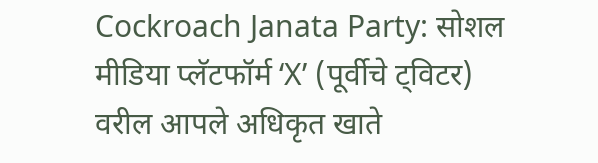Cockroach Janata Party: सोशल मीडिया प्लॅटफॉर्म ‘X’ (पूर्वीचे ट्विटर) वरील आपले अधिकृत खाते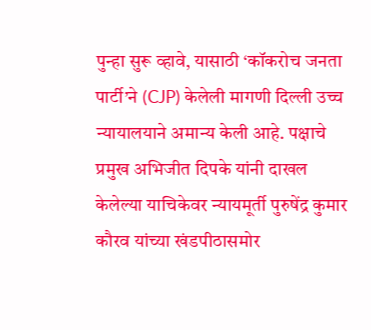पुन्हा सुरू व्हावे, यासाठी ‘कॉकरोच जनता पार्टी’ने (CJP) केलेली मागणी दिल्ली उच्च न्यायालयाने अमान्य केली आहे. पक्षाचे प्रमुख अभिजीत दिपके यांनी दाखल केलेल्या याचिकेवर न्यायमूर्ती पुरुषेंद्र कुमार कौरव यांच्या खंडपीठासमोर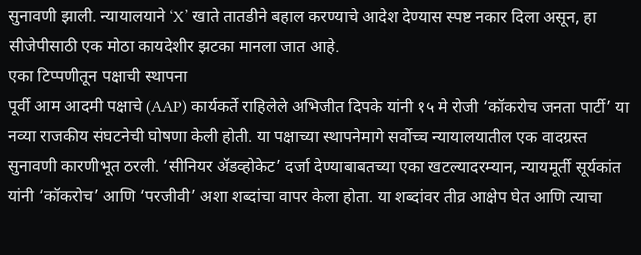सुनावणी झाली. न्यायालयाने ‘X’ खाते तातडीने बहाल करण्याचे आदेश देण्यास स्पष्ट नकार दिला असून, हा सीजेपीसाठी एक मोठा कायदेशीर झटका मानला जात आहे.
एका टिप्पणीतून पक्षाची स्थापना
पूर्वी आम आदमी पक्षाचे (AAP) कार्यकर्ते राहिलेले अभिजीत दिपके यांनी १५ मे रोजी ‘कॉकरोच जनता पार्टी’ या नव्या राजकीय संघटनेची घोषणा केली होती. या पक्षाच्या स्थापनेमागे सर्वोच्च न्यायालयातील एक वादग्रस्त सुनावणी कारणीभूत ठरली. ‘सीनियर ॲडव्होकेट’ दर्जा देण्याबाबतच्या एका खटल्यादरम्यान, न्यायमूर्ती सूर्यकांत यांनी ‘कॉकरोच’ आणि ‘परजीवी’ अशा शब्दांचा वापर केला होता. या शब्दांवर तीव्र आक्षेप घेत आणि त्याचा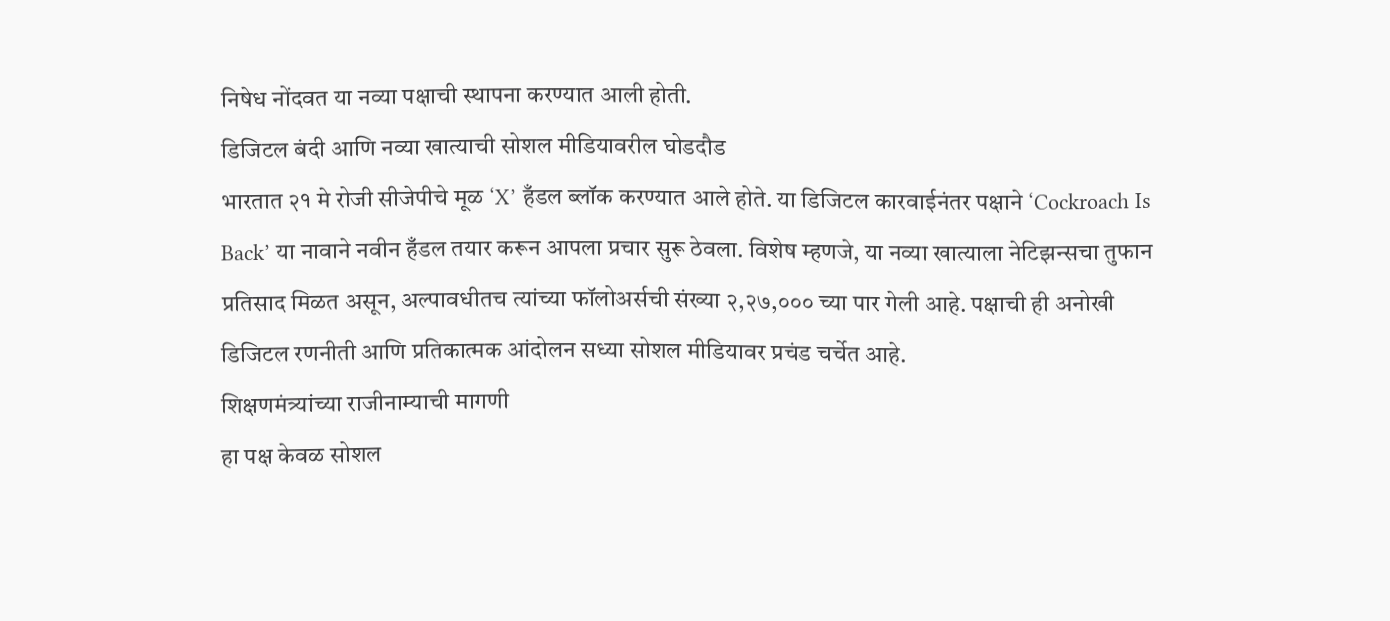निषेध नोंदवत या नव्या पक्षाची स्थापना करण्यात आली होती.
डिजिटल बंदी आणि नव्या खात्याची सोशल मीडियावरील घोडदौड
भारतात २१ मे रोजी सीजेपीचे मूळ ‘X’ हँडल ब्लॉक करण्यात आले होते. या डिजिटल कारवाईनंतर पक्षाने ‘Cockroach Is Back’ या नावाने नवीन हँडल तयार करून आपला प्रचार सुरू ठेवला. विशेष म्हणजे, या नव्या खात्याला नेटिझन्सचा तुफान प्रतिसाद मिळत असून, अल्पावधीतच त्यांच्या फॉलोअर्सची संख्या २,२७,००० च्या पार गेली आहे. पक्षाची ही अनोखी डिजिटल रणनीती आणि प्रतिकात्मक आंदोलन सध्या सोशल मीडियावर प्रचंड चर्चेत आहे.
शिक्षणमंत्र्यांच्या राजीनाम्याची मागणी
हा पक्ष केवळ सोशल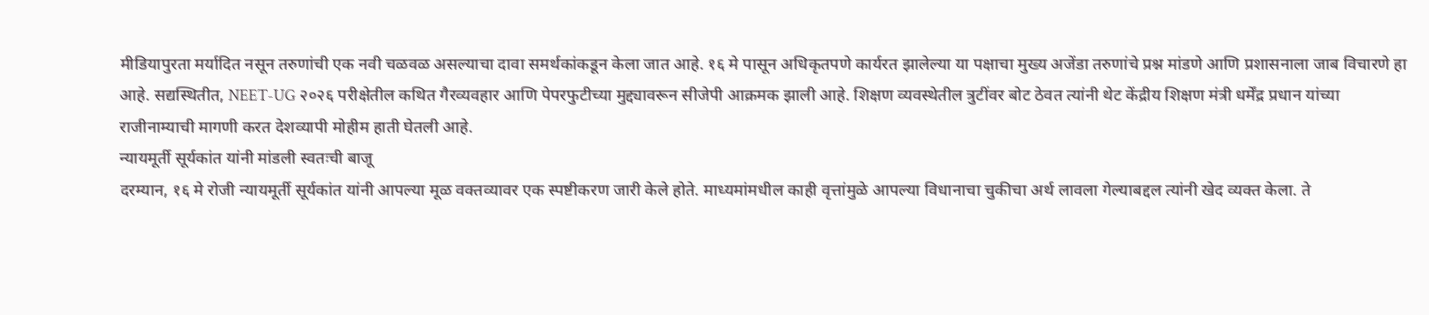मीडियापुरता मर्यादित नसून तरुणांची एक नवी चळवळ असल्याचा दावा समर्थकांकडून केला जात आहे. १६ मे पासून अधिकृतपणे कार्यरत झालेल्या या पक्षाचा मुख्य अजेंडा तरुणांचे प्रश्न मांडणे आणि प्रशासनाला जाब विचारणे हा आहे. सद्यस्थितीत, NEET-UG २०२६ परीक्षेतील कथित गैरव्यवहार आणि पेपरफुटीच्या मुद्द्यावरून सीजेपी आक्रमक झाली आहे. शिक्षण व्यवस्थेतील त्रुटींवर बोट ठेवत त्यांनी थेट केंद्रीय शिक्षण मंत्री धर्मेंद्र प्रधान यांच्या राजीनाम्याची मागणी करत देशव्यापी मोहीम हाती घेतली आहे.
न्यायमूर्ती सूर्यकांत यांनी मांडली स्वतःची बाजू
दरम्यान, १६ मे रोजी न्यायमूर्ती सूर्यकांत यांनी आपल्या मूळ वक्तव्यावर एक स्पष्टीकरण जारी केले होते. माध्यमांमधील काही वृत्तांमुळे आपल्या विधानाचा चुकीचा अर्थ लावला गेल्याबद्दल त्यांनी खेद व्यक्त केला. ते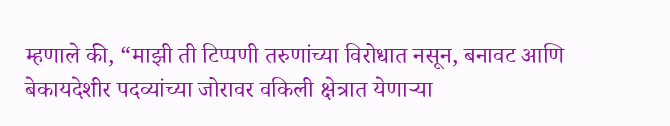म्हणाले की, “माझी ती टिप्पणी तरुणांच्या विरोधात नसून, बनावट आणि बेकायदेशीर पदव्यांच्या जोरावर वकिली क्षेत्रात येणाऱ्या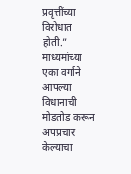प्रवृत्तींच्या विरोधात होती.” माध्यमांच्या एका वर्गाने आपल्या विधानाची मोडतोड करून अपप्रचार केल्याचा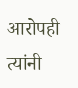आरोपही त्यांनी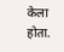केला होता.